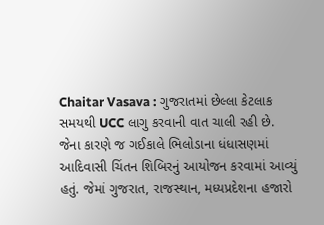Chaitar Vasava : ગુજરાતમાં છેલ્લા કેટલાક સમયથી UCC લાગુ કરવાની વાત ચાલી રહી છે. જેના કારણે જ ગઈકાલે ભિલોડાના ધંધાસણમાં આદિવાસી ચિંતન શિબિરનું આયોજન કરવામાં આવ્યું હતું. જેમાં ગુજરાત, રાજસ્થાન, મધ્યપ્રદેશના હજારો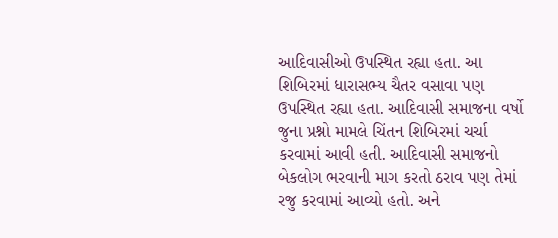આદિવાસીઓ ઉપસ્થિત રહ્યા હતા. આ શિબિરમાં ધારાસભ્ય ચૈતર વસાવા પણ ઉપસ્થિત રહ્યા હતા. આદિવાસી સમાજના વર્ષો જુના પ્રશ્નો મામલે ચિંતન શિબિરમાં ચર્ચા કરવામાં આવી હતી. આદિવાસી સમાજનો બેકલોગ ભરવાની માગ કરતો ઠરાવ પણ તેમાં રજુ કરવામાં આવ્યો હતો. અને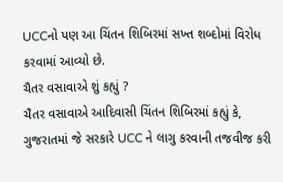UCCનો પણ આ ચિંતન શિબિરમાં સખ્ત શબ્દોમાં વિરોધ કરવામાં આવ્યો છે.
ચૈતર વસાવાએ શું કહ્યું ?
ચૈતર વસાવાએ આદિવાસી ચિંતન શિબિરમાં કહ્યું કે, ગુજરાતમાં જે સરકારે UCC ને લાગુ કરવાની તજવીજ કરી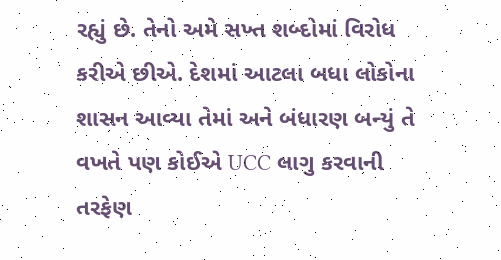રહ્યું છે. તેનો અમે સખ્ત શબ્દોમાં વિરોધ કરીએ છીએ. દેશમાં આટલા બધા લોકોના શાસન આવ્યા તેમાં અને બંધારણ બન્યું તે વખતે પણ કોઈએ UCC લાગુ કરવાની તરફેણ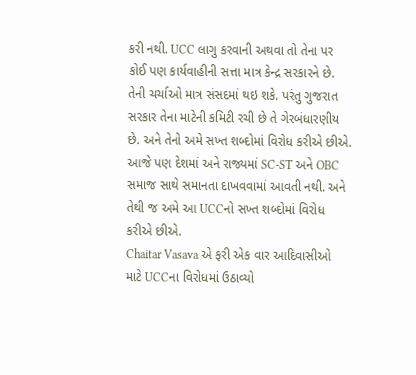કરી નથી. UCC લાગુ કરવાની અથવા તો તેના પર કોઈ પણ કાર્યવાહીની સત્તા માત્ર કેન્દ્ર સરકારને છે. તેની ચર્ચાઓ માત્ર સંસદમાં થઇ શકે. પરંતુ ગુજરાત સરકાર તેના માટેની કમિટી રચી છે તે ગેરબંધારણીય છે. અને તેનો અમે સખ્ત શબ્દોમાં વિરોધ કરીએ છીએ. આજે પણ દેશમાં અને રાજ્યમાં SC-ST અને OBC સમાજ સાથે સમાનતા દાખવવામાં આવતી નથી. અને તેથી જ અમે આ UCCનો સખ્ત શબ્દોમાં વિરોધ કરીએ છીએ.
Chaitar Vasava એ ફરી એક વાર આદિવાસીઓ માટે UCCના વિરોધમાં ઉઠાવ્યો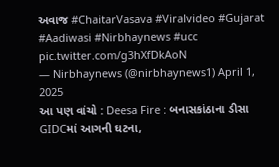અવાજ #ChaitarVasava #Viralvideo #Gujarat #Aadiwasi #Nirbhaynews #ucc pic.twitter.com/g3hXfDkAoN
— Nirbhaynews (@nirbhaynews1) April 1, 2025
આ પણ વાંચો : Deesa Fire : બનાસકાંઠાના ડીસા GIDCમાં આગની ઘટના,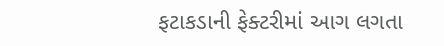ફટાકડાની ફેક્ટરીમાં આગ લગતા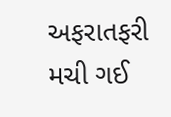અફરાતફરી મચી ગઈ